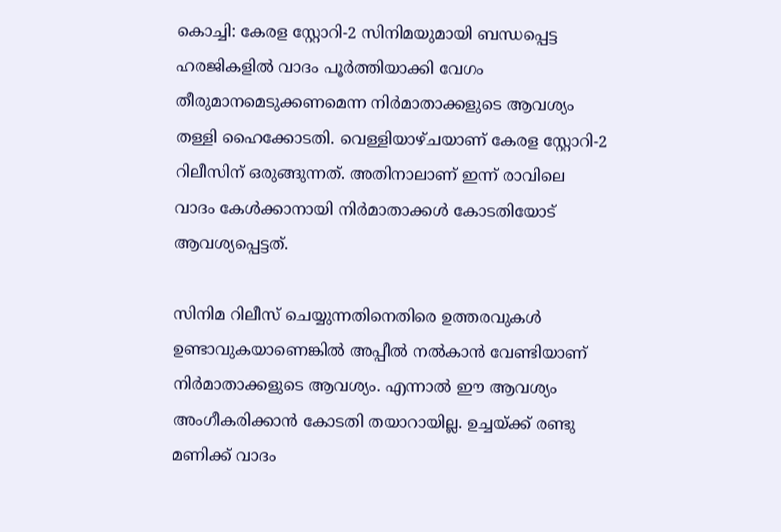കൊച്ചി: കേരള സ്റ്റോറി-2 സിനിമയുമായി ബന്ധപ്പെട്ട ഹരജികളില്‍ വാദം പൂര്‍ത്തിയാക്കി വേഗം തീരുമാനമെടുക്കണമെന്ന നിര്‍മാതാക്കളുടെ ആവശ്യം തള്ളി ഹൈക്കോടതി. വെള്ളിയാഴ്ചയാണ് കേരള സ്റ്റോറി-2 റിലീസിന് ഒരുങ്ങുന്നത്. അതിനാലാണ് ഇന്ന് രാവിലെ വാദം കേള്‍ക്കാനായി നിര്‍മാതാക്കള്‍ കോടതിയോട് ആവശ്യപ്പെട്ടത്.

സിനിമ റിലീസ് ചെയ്യുന്നതിനെതിരെ ഉത്തരവുകള്‍ ഉണ്ടാവുകയാണെങ്കില്‍ അപ്പീല്‍ നല്‍കാന്‍ വേണ്ടിയാണ് നിര്‍മാതാക്കളുടെ ആവശ്യം. എന്നാല്‍ ഈ ആവശ്യം അംഗീകരിക്കാന്‍ കോടതി തയാറായില്ല. ഉച്ചയ്ക്ക് രണ്ടു മണിക്ക് വാദം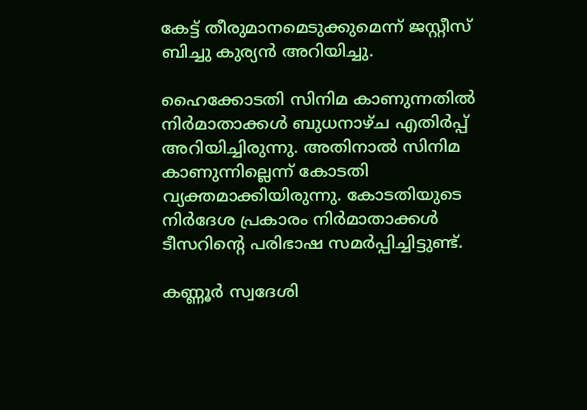കേട്ട് തീരുമാനമെടുക്കുമെന്ന് ജസ്റ്റീസ് ബിച്ചു കുര്യന്‍ അറിയിച്ചു.

ഹൈക്കോടതി സിനിമ കാണുന്നതില്‍ നിര്‍മാതാക്കള്‍ ബുധനാഴ്ച എതിര്‍പ്പ് അറിയിച്ചിരുന്നു. അതിനാല്‍ സിനിമ കാണുന്നില്ലെന്ന് കോടതി വ്യക്തമാക്കിയിരുന്നു. കോടതിയുടെ നിര്‍ദേശ പ്രകാരം നിര്‍മാതാക്കള്‍ ടീസറിന്‍റെ പരിഭാഷ സമര്‍പ്പിച്ചിട്ടുണ്ട്.

കണ്ണൂര്‍ സ്വദേശി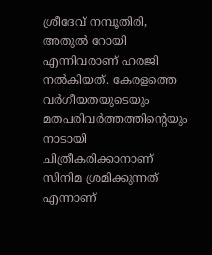ശ്രീദേവ് നമ്പൂതിരി, അതുല്‍ റോയി എന്നിവരാണ് ഹരജി നല്‍കിയത്. കേരളത്തെ വര്‍ഗീയതയുടെയും മതപരിവര്‍ത്തത്തിന്‍റെയും നാടായി ചിത്രീകരിക്കാനാണ് സിനിമ ശ്രമിക്കുന്നത് എന്നാണ്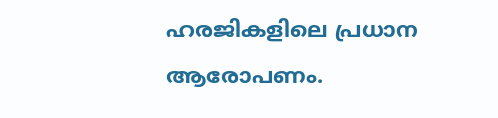ഹരജികളിലെ പ്രധാന ആരോപണം.